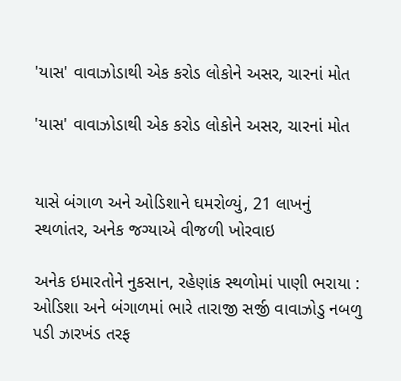'યાસ' વાવાઝોડાથી એક કરોડ લોકોને અસર, ચારનાં મોત

'યાસ' વાવાઝોડાથી એક કરોડ લોકોને અસર, ચારનાં મોત


યાસે બંગાળ અને ઓડિશાને ઘમરોળ્યું, 21 લાખનું સ્થળાંતર, અનેક જગ્યાએ વીજળી ખોરવાઇ

અનેક ઇમારતોને નુકસાન, રહેણાંક સ્થળોમાં પાણી ભરાયા : ઓડિશા અને બંગાળમાં ભારે તારાજી સર્જી વાવાઝોડુ નબળુ પડી ઝારખંડ તરફ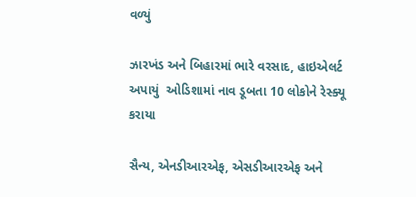વળ્યું

ઝારખંડ અને બિહારમાં ભારે વરસાદ, હાઇએલર્ટ અપાયું  ઓડિશામાં નાવ ડૂબતા 10 લોકોને રેસ્ક્યૂ કરાયા

સૈન્ય, એનડીઆરએફ, એસડીઆરએફ અને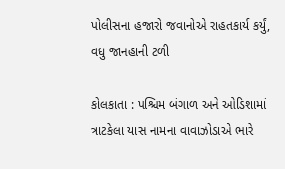પોલીસના હજારો જવાનોએ રાહતકાર્ય કર્યું, વધુ જાનહાની ટળી

કોલકાતા : પશ્ચિમ બંગાળ અને ઓડિશામાં ત્રાટકેલા યાસ નામના વાવાઝોડાએ ભારે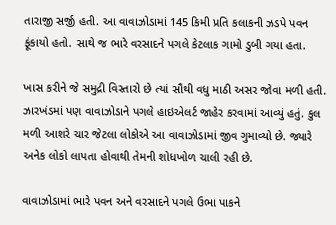તારાજી સર્જી હતી. આ વાવાઝોડામાં 145 કિમી પ્રતિ કલાકની ઝડપે પવન ફૂંકાયો હતો. સાથે જ ભારે વરસાદને પગલે કેટલાક ગામો ડુબી ગયા હતા.

ખાસ કરીને જે સમુદ્રી વિસ્તારો છે ત્યાં સૌથી વધુ માઠી અસર જોવા મળી હતી. ઝારખંડમાં પણ વાવાઝોડાને પગલે હાઇએલર્ટ જાહેર કરવામાં આવ્યું હતું. કુલ મળી આશરે ચાર જેટલા લોકોએ આ વાવાઝોડામાં જીવ ગુમાવ્યો છે. જ્યારે અનેક લોકો લાપતા હોવાથી તેમની શોધખોળ ચાલી રહી છે.

વાવાઝોડામાં ભારે પવન અને વરસાદને પગલે ઉભા પાકને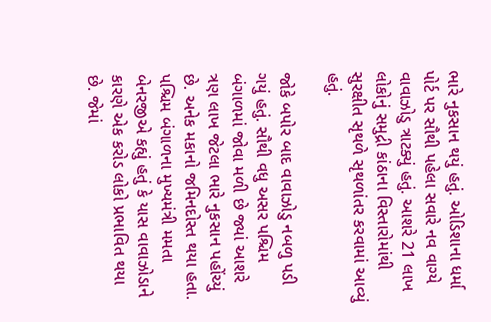ભારે નુકસાન થયું હતું. ઓડિશાના ધર્મા પોર્ટ પર સૌથી પહેલા સવારે નવ વાગ્યે વાવાઝોડુ ત્રાટક્યું હતું. આશરે 21 લાખ લોકોનું સમુદ્રી કાંઠાના વિસ્તારોમાંથી સુરક્ષીત સૃથળે સૃથળાંતર કરવામાં આવ્યું હતું.

જોકે બપોર બાદ વાવાઝોડુ નબળુ પડી ગયું હતું. સૌથી વધુ અસર પશ્ચિમ બંગાળમાં જોવા મળી છે જ્યાં આશરે ત્રણ લાખ જેટલા ભારે નુકસાન પહોંચ્યું છે. અનેક મકાનો જમિનદોસ્ત થયા હતા. પશ્ચિમ બંગાળના મુખ્યમંત્રી મમતા બેનરજીએ કહ્યું હતું કે યાસ વાવાઝોડાને કારણે એક કરોડ લોકો પ્રભાવિત થયા છે. જેમાં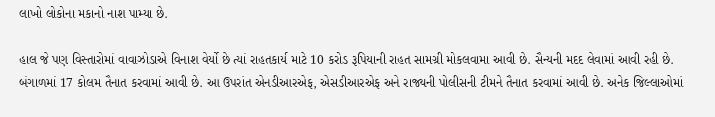લાખો લોકોના મકાનો નાશ પામ્યા છે.

હાલ જે પણ વિસ્તારોમાં વાવાઝોડાએ વિનાશ વેર્યો છે ત્યાં રાહતકાર્ય માટે 10 કરોડ રૂપિયાની રાહત સામગ્રી મોકલવામા આવી છે. સૈન્યની મદદ લેવામાં આવી રહી છે. બંગાળમાં 17 કોલમ તૈનાત કરવામાં આવી છે. આ ઉપરાંત એનડીઆરએફ, એસડીઆરએફ અને રાજ્યની પોલીસની ટીમને તૈનાત કરવામાં આવી છે. અનેક જિલ્લાઓમાં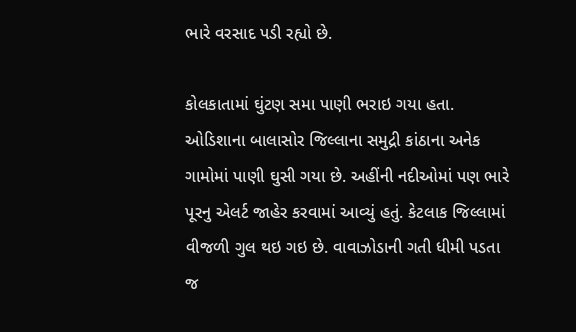ભારે વરસાદ પડી રહ્યો છે.

કોલકાતામાં ઘુંટણ સમા પાણી ભરાઇ ગયા હતા. ઓડિશાના બાલાસોર જિલ્લાના સમુદ્રી કાંઠાના અનેક ગામોમાં પાણી ઘુસી ગયા છે. અહીંની નદીઓમાં પણ ભારે પૂરનુ એલર્ટ જાહેર કરવામાં આવ્યું હતું. કેટલાક જિલ્લામાં વીજળી ગુલ થઇ ગઇ છે. વાવાઝોડાની ગતી ધીમી પડતા જ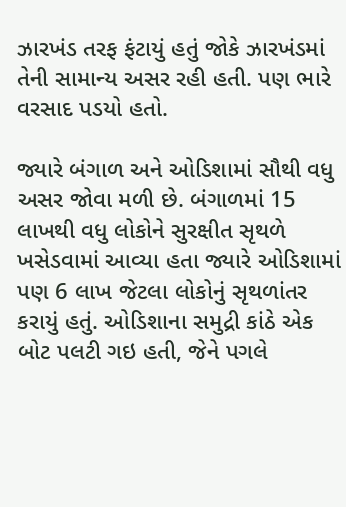ઝારખંડ તરફ ફંટાયું હતું જોકે ઝારખંડમાં તેની સામાન્ય અસર રહી હતી. પણ ભારે વરસાદ પડયો હતો.

જ્યારે બંગાળ અને ઓડિશામાં સૌથી વધુ અસર જોવા મળી છે. બંગાળમાં 15 લાખથી વધુ લોકોને સુરક્ષીત સૃથળે ખસેડવામાં આવ્યા હતા જ્યારે ઓડિશામાં પણ 6 લાખ જેટલા લોકોનું સૃથળાંતર કરાયું હતું. ઓડિશાના સમુદ્રી કાંઠે એક બોટ પલટી ગઇ હતી, જેને પગલે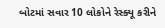બોટમાં સવાર 10 લોકોને રેસ્ક્યૂ કરીને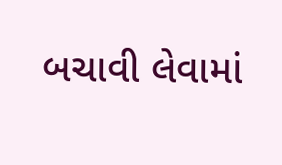બચાવી લેવામાં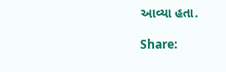આવ્યા હતા.

Share: